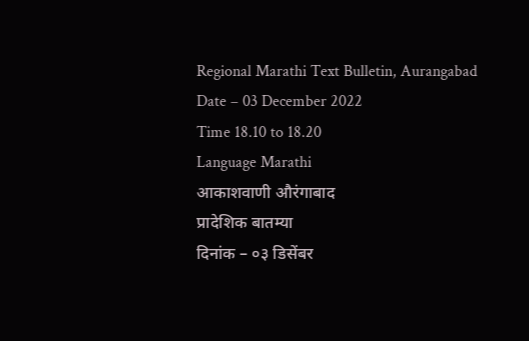Regional Marathi Text Bulletin, Aurangabad
Date – 03 December 2022
Time 18.10 to 18.20
Language Marathi
आकाशवाणी औरंगाबाद
प्रादेशिक बातम्या
दिनांक – ०३ डिसेंबर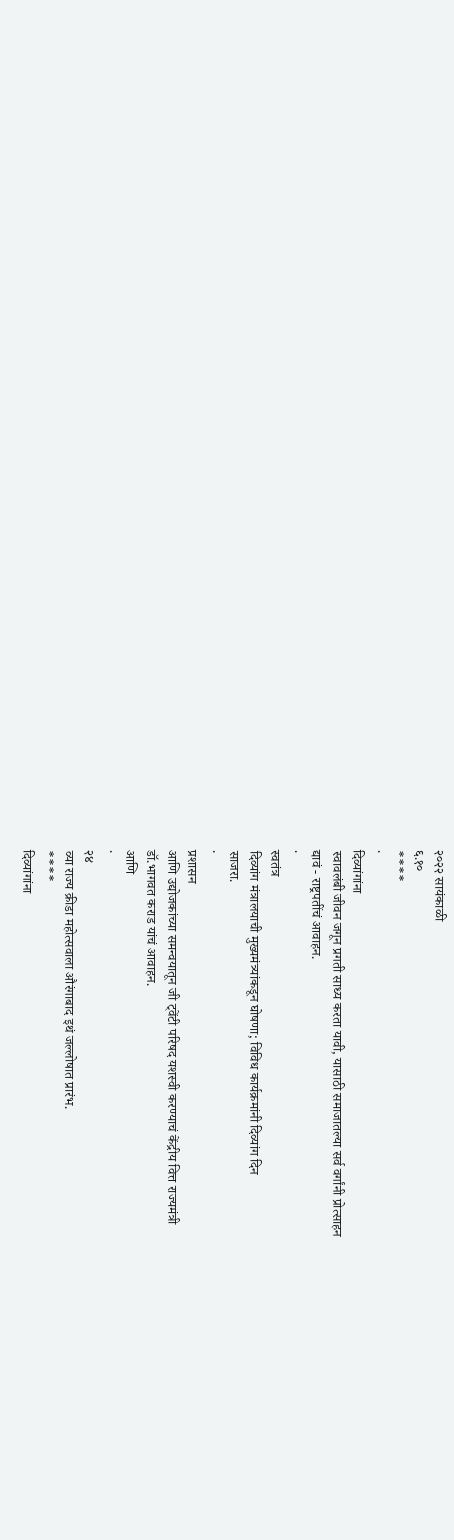२०२२ सायंकाळी
६.१०
****
·
दिव्यांगांना
स्वावलंबी जीवन जगून प्रगती साध्य करता यावी, यासाठी समाजातल्या सर्व वर्गांनी प्रोत्साहन
द्यावं - राष्ट्रपतींचं आवाहन.
·
स्वतंत्र
दिव्यांग मंत्रालयाची मुख्यमंत्र्यांकडून घोषणा; विविध कार्यक्रमांनी दिव्यांग दिन
साजरा.
·
प्रशासन
आणि उद्योजकांच्या समन्वयातून जी ट्वेंटी परिषद यशस्वी करण्याचं केंद्रीय वित्त राज्यमंत्री
डॉ.भागवत कराड यांचं आवाहन.
आणि
·
२४
व्या राज्य क्रीडा महोत्सवाला औरंगाबाद इथं जल्लोषात प्रारंभ.
****
दिव्यांगांना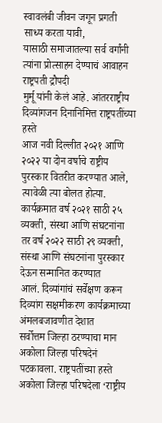स्वावलंबी जीवन जगून प्रगती साध्य करता यावी,
यासाठी समाजातल्या सर्व वर्गांनी त्यांना प्रोत्साहन देण्याचं आवाहन राष्ट्रपती द्रौपदी
मुर्मू यांनी केलं आहे. आंतरराष्ट्रीय दिव्यांगजन दिनानिमित्त राष्ट्रपतींच्या हस्ते
आज नवी दिल्लीत २०२१ आणि २०२२ या दोन वर्षाचे राष्ट्रीय पुरस्कार वितरीत करण्यात आले,
त्यावेळी त्या बोलत होत्या. कार्यक्रमात वर्ष २०२१ साठी २५ व्यक्ती, संस्था आणि संघटनांना
तर वर्ष २०२२ साठी २९ व्यक्ती, संस्था आणि संघटनांना पुरस्कार देऊन सन्मानित करण्यात
आलं. दिव्यांगांचं सर्वेक्षण करून दिव्यांग सक्षमीकरण कार्यक्रमाच्या अंमलबजावणीत देशात
सर्वोत्तम जिल्हा ठरण्याचा मान अकोला जिल्हा परिषदेनं पटकावला. राष्ट्रपतींच्या हस्ते
अकोला जिल्हा परिषदेला ‘राष्ट्रीय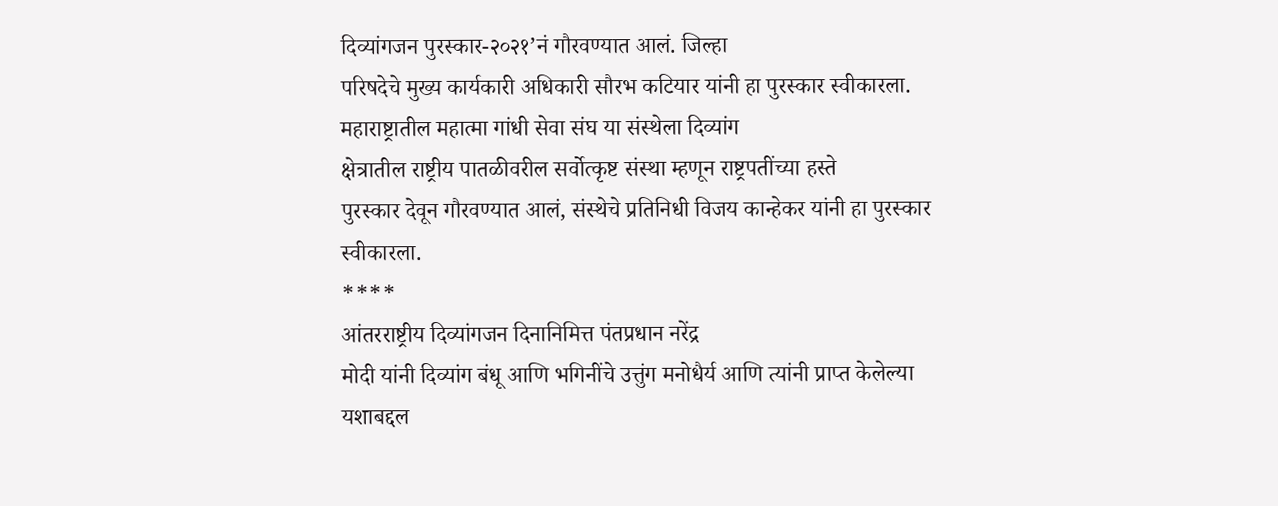दिव्यांगजन पुरस्कार-२०२१’नं गौरवण्यात आलं. जिल्हा
परिषदेचे मुख्य कार्यकारी अधिकारी सौरभ कटियार यांनी हा पुरस्कार स्वीकारला.
महाराष्ट्रातील महात्मा गांधी सेवा संघ या संस्थेला दिव्यांग
क्षेत्रातील राष्ट्रीय पातळीवरील सर्वोत्कृष्ट संस्था म्हणून राष्ट्रपतींच्या हस्ते
पुरस्कार देवून गौरवण्यात आलं, संस्थेचे प्रतिनिधी विजय कान्हेकर यांनी हा पुरस्कार
स्वीकारला.
****
आंतरराष्ट्रीय दिव्यांगजन दिनानिमित्त पंतप्रधान नरेंद्र
मोदी यांनी दिव्यांग बंधू आणि भगिनींचे उत्तुंग मनोधैर्य आणि त्यांनी प्राप्त केलेल्या
यशाबद्दल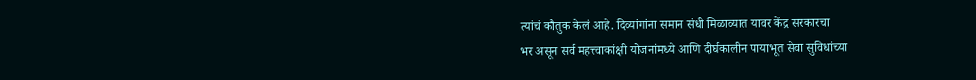त्यांचं कौतुक केलं आहे. दिव्यांगांना समान संधी मिळाव्यात यावर केंद्र सरकारचा
भर असून सर्व महत्त्वाकांक्षी योजनांमध्ये आणि दीर्घकालीन पायाभूत सेवा सुविधांच्या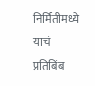निर्मितीमध्ये याचं प्रतिबिंब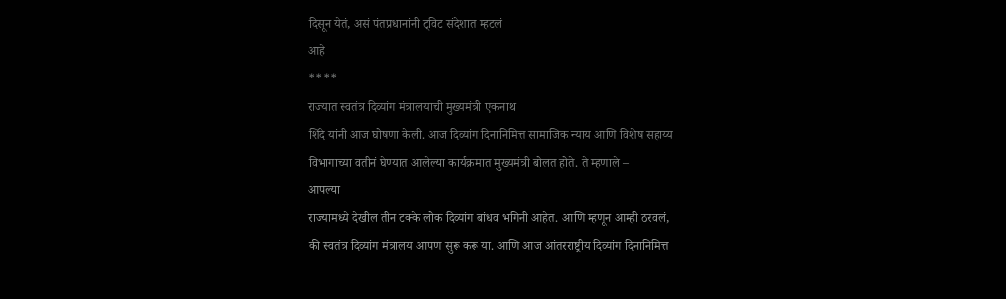दिसून येतं, असं पंतप्रधानांनी ट्विट संदेशात म्हटलं
आहे
****
राज्यात स्वतंत्र दिव्यांग मंत्रालयाची मुख्यमंत्री एकनाथ
शिंदे यांनी आज घोषणा केली. आज दिव्यांग दिनानिमित्त सामाजिक न्याय आणि विशेष सहाय्य
विभागाच्या वतीनं घेण्यात आलेल्या कार्यक्रमात मुख्यमंत्री बोलत होते. ते म्हणाले –
आपल्या
राज्यामध्ये देखील तीन टक्के लोक दिव्यांग बांधव भगिनी आहेत. आणि म्हणून आम्ही ठरवलं,
की स्वतंत्र दिव्यांग मंत्रालय आपण सुरू करू या. आणि आज आंतरराष्ट्रीय दिव्यांग दिनानिमित्त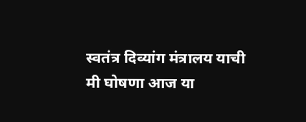स्वतंत्र दिव्यांग मंत्रालय याची मी घोषणा आज या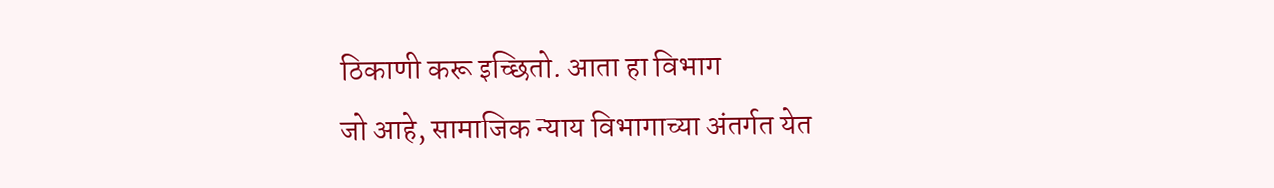ठिकाणी करू इच्छितो. आता हा विभाग
जो आहे, सामाजिक न्याय विभागाच्या अंतर्गत येत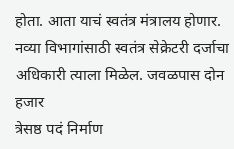होता. आता याचं स्वतंत्र मंत्रालय होणार.
नव्या विभागांसाठी स्वतंत्र सेक्रेटरी दर्जाचा अधिकारी त्याला मिळेल. जवळपास दोन हजार
त्रेसष्ठ पदं निर्माण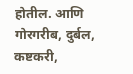होतील. आणि गोरगरीब, दुर्बल, कष्टकरी,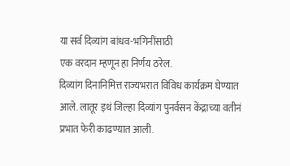या सर्व दिव्यांग बांधव-भगिनींसाठी
एक वरदान म्हणून हा निर्णय ठरेल.
दिव्यांग दिनानिमित्त राज्यभरात विविध कार्यक्रम घेण्यात
आले. लातूर इथं जिल्हा दिव्यांग पुनर्वसन केंद्राच्या वतीनं प्रभात फेरी काढण्यात आली.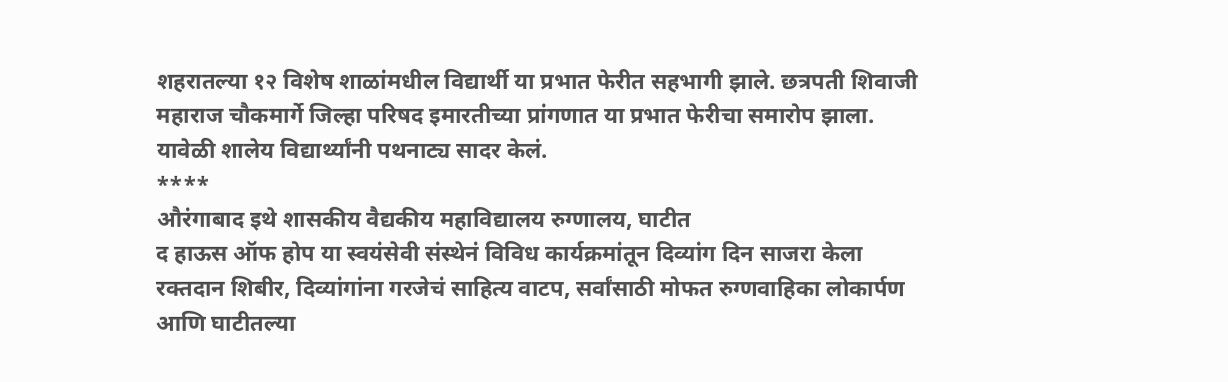शहरातल्या १२ विशेष शाळांमधील विद्यार्थी या प्रभात फेरीत सहभागी झाले. छत्रपती शिवाजी
महाराज चौकमार्गे जिल्हा परिषद इमारतीच्या प्रांगणात या प्रभात फेरीचा समारोप झाला.
यावेळी शालेय विद्यार्थ्यांनी पथनाट्य सादर केलं.
****
औरंगाबाद इथे शासकीय वैद्यकीय महाविद्यालय रुग्णालय, घाटीत
द हाऊस ऑफ होप या स्वयंसेवी संस्थेनं विविध कार्यक्रमांतून दिव्यांग दिन साजरा केला
रक्तदान शिबीर, दिव्यांगांना गरजेचं साहित्य वाटप, सर्वांसाठी मोफत रुग्णवाहिका लोकार्पण
आणि घाटीतल्या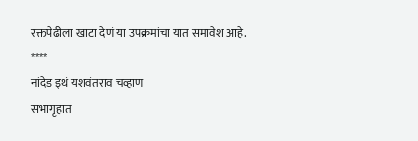रक्तपेढीला खाटा देणं या उपक्रमांचा यात समावेश आहे.
****
नांदेड इथं यशवंतराव चव्हाण
सभागृहात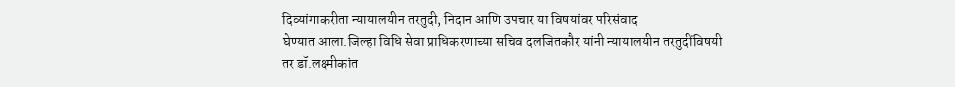दिव्यांगाकरीता न्यायालयीन तरतुदी, निदान आणि उपचार या विषयांवर परिसंवाद
घेण्यात आला.जिल्हा विधि सेवा प्राधिकरणाच्या सचिव दलजितकौर यांनी न्यायालयीन तरतुदींविषयी
तर डॉ.लक्ष्मीकांत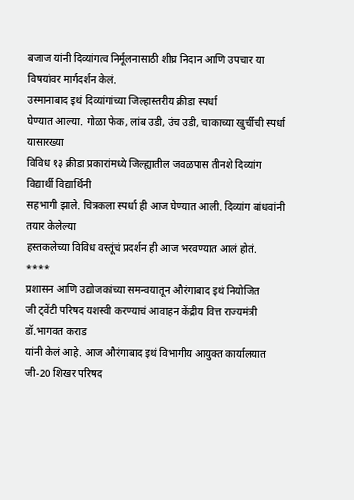बजाज यांनी दिव्यांगत्व निर्मूलनासाठी शीघ्र निदान आणि उपचार या
विषयांवर मार्गदर्शन केलं.
उस्मानाबाद इथं दिव्यांगांच्या जिल्हास्तरीय क्रीडा स्पर्धा
घेण्यात आल्या. गोळा फेक, लांब उडी, उंच उडी, चाकाच्या खुर्चीची स्पर्धा यासारख्या
विविध १३ क्रीडा प्रकारांमध्ये जिल्ह्यातील जवळपास तीनशे दिव्यांग विद्यार्थी विद्यार्थिनी
सहभागी झाले. चित्रकला स्पर्धा ही आज घेण्यात आली. दिव्यांग बांधवांनी तयार केलेल्या
हस्तकलेच्या विविध वस्तूंचं प्रदर्शन ही आज भरवण्यात आलं होतं.
****
प्रशासन आणि उद्योजकांच्या समन्वयातून औरंगाबाद इथं नियोजित
जी ट्वेंटी परिषद यशस्वी करण्याचं आवाहन केंद्रीय वित्त राज्यमंत्री डॉ.भागवत कराड
यांनी केलं आहे. आज औरंगाबाद इथं विभागीय आयुक्त कार्यालयात जी-20 शिखर परिषद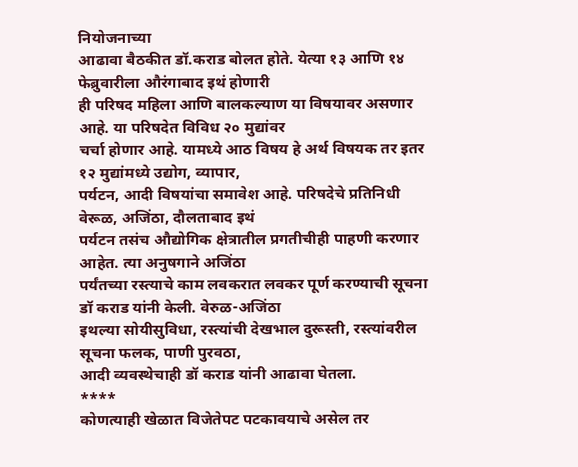नियोजनाच्या
आढावा बैठकीत डॉ.कराड बोलत होते. येत्या १३ आणि १४ फेब्रुवारीला औरंगाबाद इथं होणारी
ही परिषद महिला आणि बालकल्याण या विषयावर असणार आहे. या परिषदेत विविध २० मुद्यांवर
चर्चा होणार आहे. यामध्ये आठ विषय हे अर्थ विषयक तर इतर १२ मुद्यांमध्ये उद्योग, व्यापार,
पर्यटन, आदी विषयांचा समावेश आहे. परिषदेचे प्रतिनिधी वेरूळ, अजिंठा, दौलताबाद इथं
पर्यटन तसंच औद्योगिक क्षेत्रातील प्रगतीचीही पाहणी करणार आहेत. त्या अनुषगाने अजिंठा
पर्यंतच्या रस्त्याचे काम लवकरात लवकर पूर्ण करण्याची सूचना डॉ कराड यांनी केली. वेरुळ-अजिंठा
इथल्या सोयीसुविधा, रस्त्यांची देखभाल दुरूस्ती, रस्त्यांवरील सूचना फलक, पाणी पुरवठा,
आदी व्यवस्थेचाही डॉ कराड यांनी आढावा घेतला.
****
कोणत्याही खेळात विजेतेपट पटकावयाचे असेल तर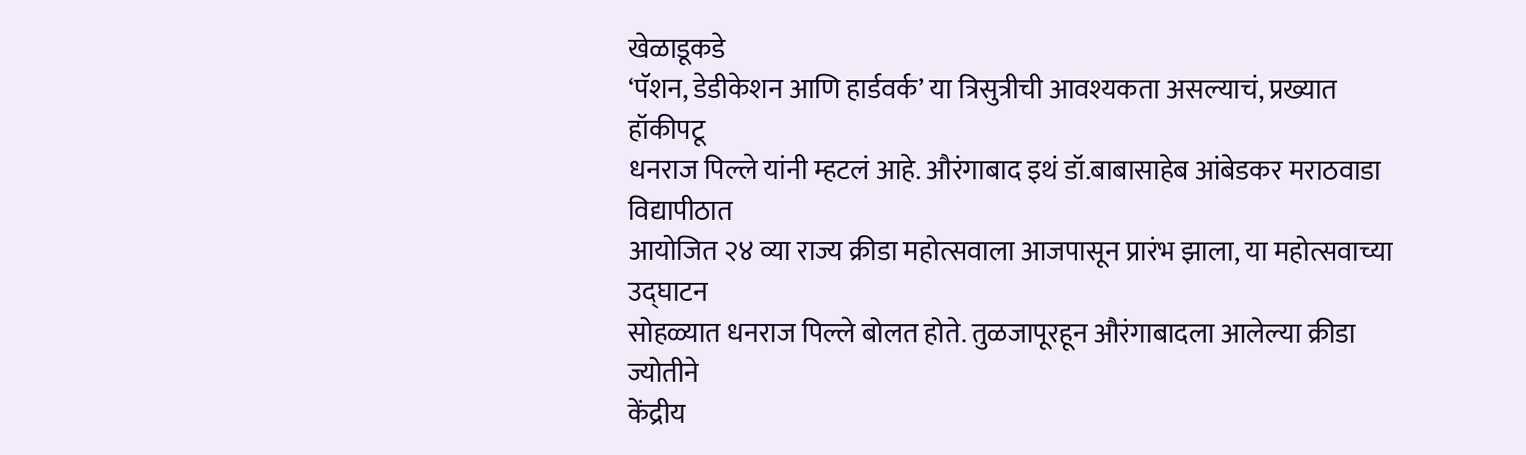खेळाडूकडे
‘पॅशन, डेडीकेशन आणि हार्डवर्क’ या त्रिसुत्रीची आवश्यकता असल्याचं, प्रख्यात हॉकीपटू
धनराज पिल्ले यांनी म्हटलं आहे. औरंगाबाद इथं डॉ.बाबासाहेब आंबेडकर मराठवाडा विद्यापीठात
आयोजित २४ व्या राज्य क्रीडा महोत्सवाला आजपासून प्रारंभ झाला, या महोत्सवाच्या उद्घाटन
सोहळ्यात धनराज पिल्ले बोलत होते. तुळजापूरहून औरंगाबादला आलेल्या क्रीडा ज्योतीने
केंद्रीय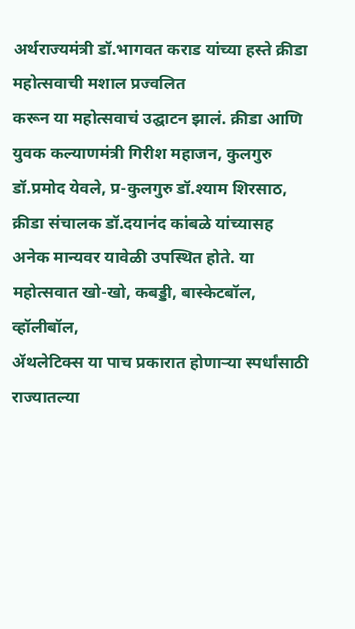अर्थराज्यमंत्री डॉ.भागवत कराड यांच्या हस्ते क्रीडा महोत्सवाची मशाल प्रज्वलित
करून या महोत्सवाचं उद्घाटन झालं. क्रीडा आणि युवक कल्याणमंत्री गिरीश महाजन, कुलगुरु
डॉ.प्रमोद येवले, प्र-कुलगुरु डॉ.श्याम शिरसाठ, क्रीडा संचालक डॉ.दयानंद कांबळे यांच्यासह
अनेक मान्यवर यावेळी उपस्थित होते. या महोत्सवात खो-खो, कबड्डी, बास्केटबॉल, व्हॉलीबॉल,
ॲथलेटिक्स या पाच प्रकारात होणाऱ्या स्पर्धांसाठी राज्यातल्या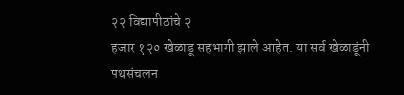२२ विद्यापीठांचे २
हजार १२० खेळाडू सहभागी झाले आहेत. या सर्व खेळाडूंनी पथसंचलन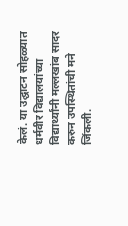केलं. या उद्घाटन सोहळ्यात
धर्मवीर विद्यालयांच्या विद्यार्थ्यांनी मल्लखांब सादर करुन उपस्थितांची मने जिंकली.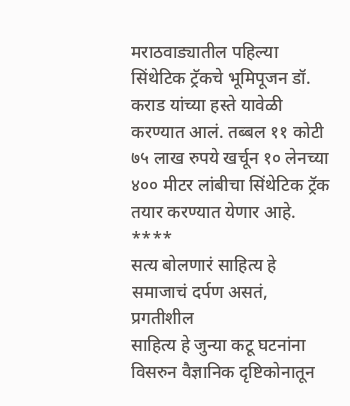मराठवाड्यातील पहिल्या सिंथेटिक ट्रॅकचे भूमिपूजन डॉ.
कराड यांच्या हस्ते यावेळी करण्यात आलं. तब्बल ११ कोटी ७५ लाख रुपये खर्चून १० लेनच्या
४०० मीटर लांबीचा सिंथेटिक ट्रॅक तयार करण्यात येणार आहे.
****
सत्य बोलणारं साहित्य हे समाजाचं दर्पण असतं, प्रगतीशील
साहित्य हे जुन्या कटू घटनांना विसरुन वैज्ञानिक दृष्टिकोनातून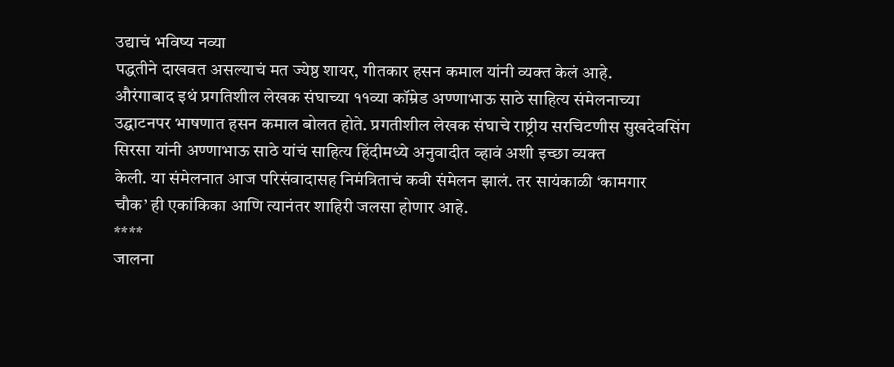उद्याचं भविष्य नव्या
पद्धतीने दाखवत असल्याचं मत ज्येष्ठ शायर, गीतकार हसन कमाल यांनी व्यक्त केलं आहे.
औरंगाबाद इथं प्रगतिशील लेखक संघाच्या ११व्या कॉम्रेड अण्णाभाऊ साठे साहित्य संमेलनाच्या
उद्घाटनपर भाषणात हसन कमाल बोलत होते. प्रगतीशील लेखक संघाचे राष्ट्रीय सरचिटणीस सुखदेवसिंग
सिरसा यांनी अण्णाभाऊ साठे यांचं साहित्य हिंदीमध्ये अनुवादीत व्हावं अशी इच्छा व्यक्त
केली. या संमेलनात आज परिसंवादासह निमंत्रिताचं कवी संमेलन झालं. तर सायंकाळी ‘कामगार
चौक’ ही एकांकिका आणि त्यानंतर शाहिरी जलसा होणार आहे.
****
जालना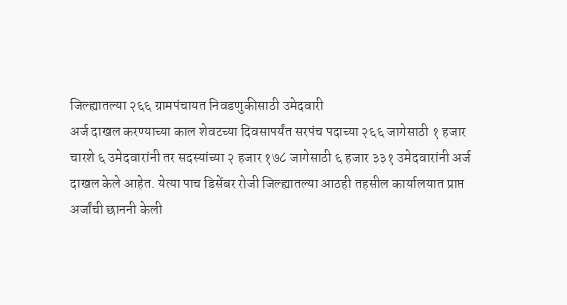जिल्ह्यातल्या २६६ ग्रामपंचायत निवडणुकीसाठी उमेदवारी
अर्ज दाखल करण्याच्या काल शेवटच्या दिवसापर्यंत सरपंच पदाच्या २६६ जागेसाठी १ हजार
चारशे ६ उमेदवारांनी तर सदस्यांच्या २ हजार १७८ जागेसाठी ६ हजार ३३१ उमेदवारांनी अर्ज
दाखल केले आहेत. येत्या पाच डिसेंबर रोजी जिल्ह्यातल्या आठही तहसील कार्यालयात प्राप्त
अर्जांची छाननी केली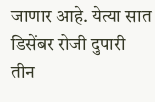जाणार आहे. येत्या सात डिसेंबर रोजी दुपारी तीन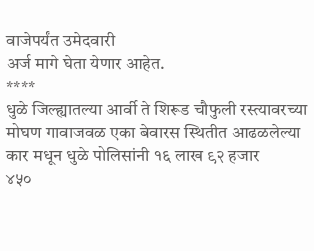वाजेपर्यंत उमेदवारी
अर्ज मागे घेता येणार आहेत.
****
धुळे जिल्ह्यातल्या आर्वी ते शिरूड चौफुली रस्त्यावरच्या
मोघण गावाजवळ एका बेवारस स्थितीत आढळलेल्या कार मधून धुळे पोलिसांनी १६ लाख ९२ हजार
४५०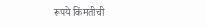रूपये किंमतीची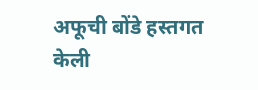अफूची बोंडे हस्तगत केली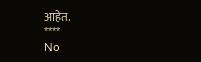आहेत.
****
No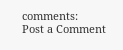comments:
Post a Comment